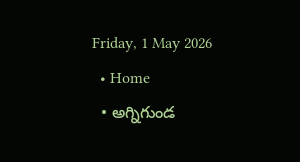Friday, 1 May 2026
  • Home
  • అగ్నిగుండ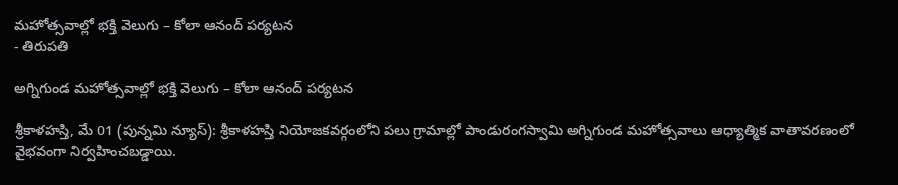మహోత్సవాల్లో భక్తి వెలుగు – కోలా ఆనంద్ పర్యటన
- తిరుపతి

అగ్నిగుండ మహోత్సవాల్లో భక్తి వెలుగు – కోలా ఆనంద్ పర్యటన

శ్రీకాళహస్తి, మే 01 (పున్నమి న్యూస్): శ్రీకాళహస్తి నియోజకవర్గంలోని పలు గ్రామాల్లో పాండురంగస్వామి అగ్నిగుండ మహోత్సవాలు ఆధ్యాత్మిక వాతావరణంలో వైభవంగా నిర్వహించబడ్డాయి.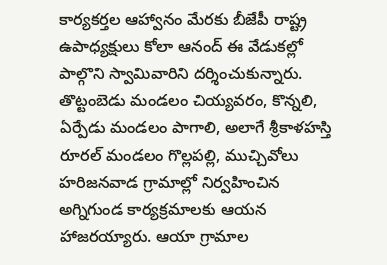కార్యకర్తల ఆహ్వానం మేరకు బీజేపీ రాష్ట్ర ఉపాధ్యక్షులు కోలా ఆనంద్ ఈ వేడుకల్లో పాల్గొని స్వామివారిని దర్శించుకున్నారు. తొట్టంబెడు మండలం చియ్యవరం, కొన్నలి, ఏర్పేడు మండలం పాగాలి, అలాగే శ్రీకాళహస్తి రూరల్ మండలం గొల్లపల్లి, ముచ్చివోలు హరిజనవాడ గ్రామాల్లో నిర్వహించిన అగ్నిగుండ కార్యక్రమాలకు ఆయన హాజరయ్యారు. ఆయా గ్రామాల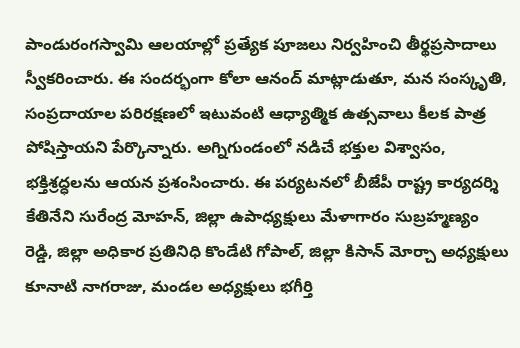పాండురంగస్వామి ఆలయాల్లో ప్రత్యేక పూజలు నిర్వహించి తీర్థప్రసాదాలు స్వీకరించారు. ఈ సందర్భంగా కోలా ఆనంద్ మాట్లాడుతూ, మన సంస్కృతి, సంప్రదాయాల పరిరక్షణలో ఇటువంటి ఆధ్యాత్మిక ఉత్సవాలు కీలక పాత్ర పోషిస్తాయని పేర్కొన్నారు. అగ్నిగుండంలో నడిచే భక్తుల విశ్వాసం, భక్తిశ్రద్ధలను ఆయన ప్రశంసించారు. ఈ పర్యటనలో బీజేపీ రాష్ట్ర కార్యదర్శి కేతినేని సురేంద్ర మోహన్, జిల్లా ఉపాధ్యక్షులు మేళాగారం సుబ్రహ్మణ్యం రెడ్డి, జిల్లా అధికార ప్రతినిధి కొండేటి గోపాల్, జిల్లా కిసాన్ మోర్చా అధ్యక్షులు కూనాటి నాగరాజు, మండల అధ్యక్షులు భగీర్తి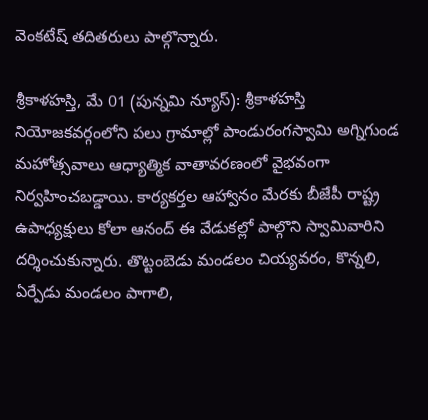వెంకటేష్ తదితరులు పాల్గొన్నారు.

శ్రీకాళహస్తి, మే 01 (పున్నమి న్యూస్): శ్రీకాళహస్తి నియోజకవర్గంలోని పలు గ్రామాల్లో పాండురంగస్వామి అగ్నిగుండ మహోత్సవాలు ఆధ్యాత్మిక వాతావరణంలో వైభవంగా నిర్వహించబడ్డాయి. కార్యకర్తల ఆహ్వానం మేరకు బీజేపీ రాష్ట్ర ఉపాధ్యక్షులు కోలా ఆనంద్ ఈ వేడుకల్లో పాల్గొని స్వామివారిని దర్శించుకున్నారు. తొట్టంబెడు మండలం చియ్యవరం, కొన్నలి, ఏర్పేడు మండలం పాగాలి,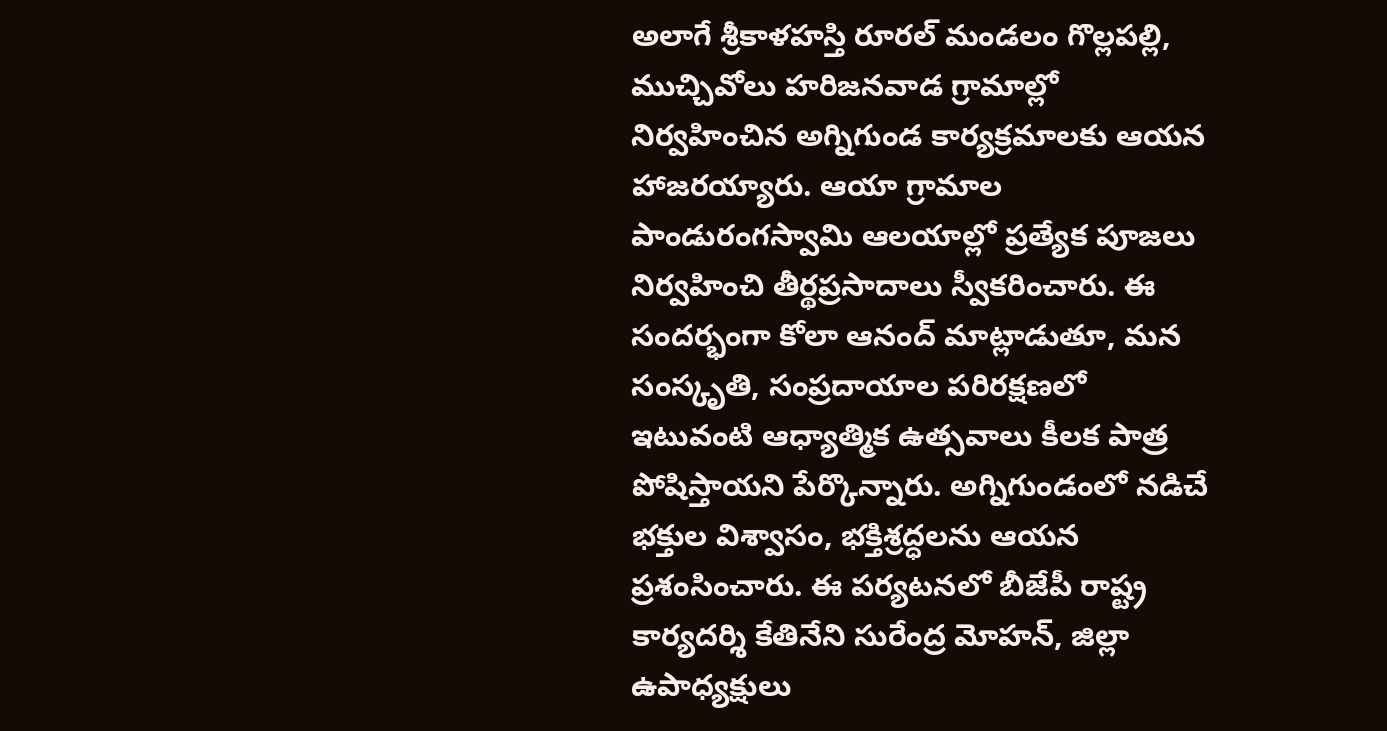అలాగే శ్రీకాళహస్తి రూరల్ మండలం గొల్లపల్లి, ముచ్చివోలు హరిజనవాడ గ్రామాల్లో నిర్వహించిన అగ్నిగుండ కార్యక్రమాలకు ఆయన హాజరయ్యారు. ఆయా గ్రామాల పాండురంగస్వామి ఆలయాల్లో ప్రత్యేక పూజలు నిర్వహించి తీర్థప్రసాదాలు స్వీకరించారు. ఈ సందర్భంగా కోలా ఆనంద్ మాట్లాడుతూ, మన సంస్కృతి, సంప్రదాయాల పరిరక్షణలో ఇటువంటి ఆధ్యాత్మిక ఉత్సవాలు కీలక పాత్ర పోషిస్తాయని పేర్కొన్నారు. అగ్నిగుండంలో నడిచే భక్తుల విశ్వాసం, భక్తిశ్రద్ధలను ఆయన ప్రశంసించారు. ఈ పర్యటనలో బీజేపీ రాష్ట్ర కార్యదర్శి కేతినేని సురేంద్ర మోహన్, జిల్లా ఉపాధ్యక్షులు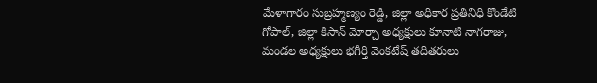మేళాగారం సుబ్రహ్మణ్యం రెడ్డి, జిల్లా అధికార ప్రతినిధి కొండేటి గోపాల్, జిల్లా కిసాన్ మోర్చా అధ్యక్షులు కూనాటి నాగరాజు, మండల అధ్యక్షులు భగీర్తి వెంకటేష్ తదితరులు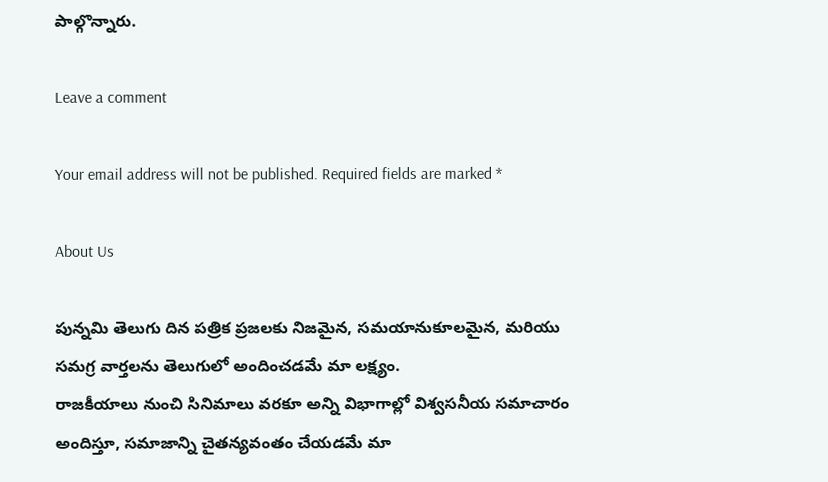పాల్గొన్నారు.

Leave a comment

Your email address will not be published. Required fields are marked *

About Us

పున్నమి తెలుగు దిన పత్రిక ప్రజలకు నిజమైన, సమయానుకూలమైన, మరియు సమగ్ర వార్తలను తెలుగులో అందించడమే మా లక్ష్యం.
రాజకీయాలు నుంచి సినిమాలు వరకూ అన్ని విభాగాల్లో విశ్వసనీయ సమాచారం అందిస్తూ, సమాజాన్ని చైతన్యవంతం చేయడమే మా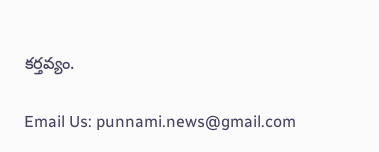కర్తవ్యం.

Email Us: punnami.news@gmail.com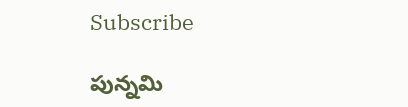Subscribe

పున్నమి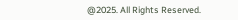@2025. All Rights Reserved.